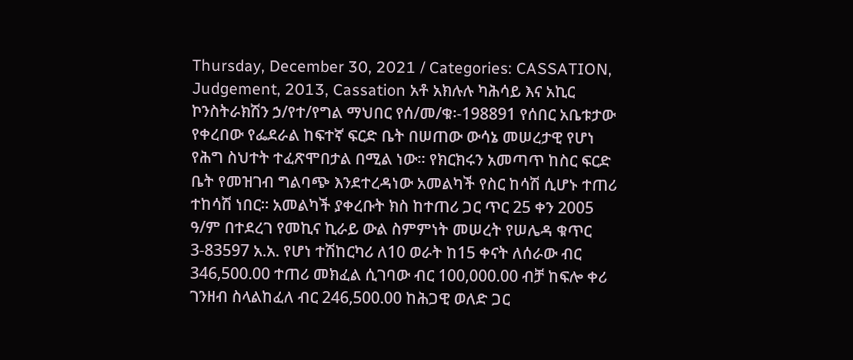Thursday, December 30, 2021 / Categories: CASSATION, Judgement, 2013, Cassation አቶ አክሉሉ ካሕሳይ እና አኪር ኮንስትራክሽን ኃ/የተ/የግል ማህበር የሰ/መ/ቁ፡-198891 የሰበር አቤቱታው የቀረበው የፌደራል ከፍተኛ ፍርድ ቤት በሠጠው ውሳኔ መሠረታዊ የሆነ የሕግ ስህተት ተፈጽሞበታል በሚል ነው፡፡ የክርክሩን አመጣጥ ከስር ፍርድ ቤት የመዝገብ ግልባጭ እንደተረዳነው አመልካች የስር ከሳሽ ሲሆኑ ተጠሪ ተከሳሽ ነበር፡፡ አመልካች ያቀረቡት ክስ ከተጠሪ ጋር ጥር 25 ቀን 2005 ዓ/ም በተደረገ የመኪና ኪራይ ውል ስምምነት መሠረት የሠሌዳ ቁጥር 3-83597 አ.አ. የሆነ ተሽከርካሪ ለ10 ወራት ከ15 ቀናት ለሰራው ብር 346,500.00 ተጠሪ መክፈል ሲገባው ብር 100,000.00 ብቻ ከፍሎ ቀሪ ገንዘብ ስላልከፈለ ብር 246,500.00 ከሕጋዊ ወለድ ጋር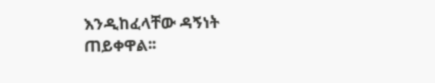እንዲከፈላቸው ዳኝነት ጠይቀዋል፡፡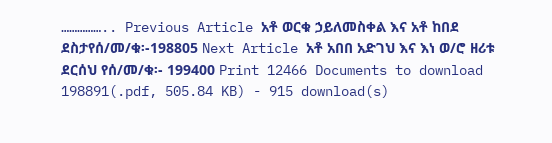…………….. Previous Article አቶ ወርቁ ኃይለመስቀል እና አቶ ከበደ ደስታየሰ/መ/ቁ፡-198805 Next Article አቶ አበበ አድገህ እና እነ ወ/ሮ ዘሪቱ ደርሰህ የሰ/መ/ቁ፡- 199400 Print 12466 Documents to download 198891(.pdf, 505.84 KB) - 915 download(s)